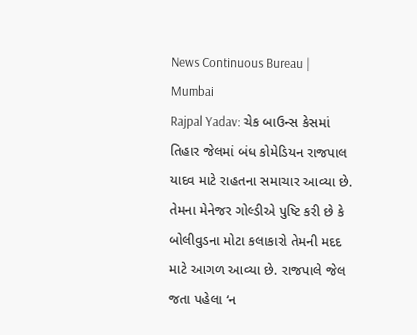News Continuous Bureau | Mumbai
Rajpal Yadav: ચેક બાઉન્સ કેસમાં તિહાર જેલમાં બંધ કોમેડિયન રાજપાલ યાદવ માટે રાહતના સમાચાર આવ્યા છે. તેમના મેનેજર ગોલ્ડીએ પુષ્ટિ કરી છે કે બોલીવુડના મોટા કલાકારો તેમની મદદ માટે આગળ આવ્યા છે. રાજપાલે જેલ જતા પહેલા ‘ન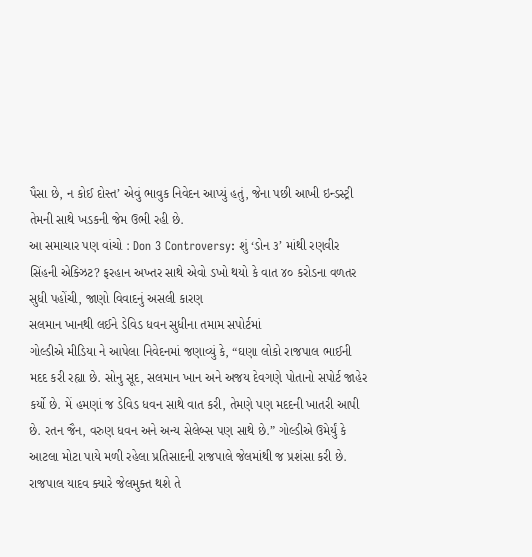પૈસા છે, ન કોઈ દોસ્ત’ એવું ભાવુક નિવેદન આપ્યું હતું, જેના પછી આખી ઇન્ડસ્ટ્રી તેમની સાથે ખડકની જેમ ઉભી રહી છે.
આ સમાચાર પણ વાંચો : Don 3 Controversy: શું ‘ડોન ૩’ માંથી રણવીર સિંહની એક્ઝિટ? ફરહાન અખ્તર સાથે એવો ડખો થયો કે વાત ૪૦ કરોડના વળતર સુધી પહોંચી, જાણો વિવાદનું અસલી કારણ
સલમાન ખાનથી લઈને ડેવિડ ધવન સુધીના તમામ સપોર્ટમાં
ગોલ્ડીએ મીડિયા ને આપેલા નિવેદનમાં જણાવ્યું કે, “ઘણા લોકો રાજપાલ ભાઈની મદદ કરી રહ્યા છે. સોનુ સૂદ, સલમાન ખાન અને અજય દેવગણે પોતાનો સપોર્ટ જાહેર કર્યો છે. મેં હમણાં જ ડેવિડ ધવન સાથે વાત કરી, તેમણે પણ મદદની ખાતરી આપી છે. રતન જૈન, વરુણ ધવન અને અન્ય સેલેબ્સ પણ સાથે છે.” ગોલ્ડીએ ઉમેર્યું કે આટલા મોટા પાયે મળી રહેલા પ્રતિસાદની રાજપાલે જેલમાંથી જ પ્રશંસા કરી છે.
રાજપાલ યાદવ ક્યારે જેલમુક્ત થશે તે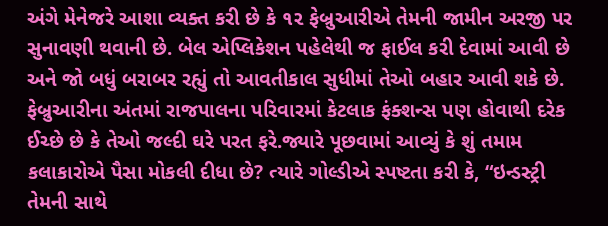અંગે મેનેજરે આશા વ્યક્ત કરી છે કે ૧૨ ફેબ્રુઆરીએ તેમની જામીન અરજી પર સુનાવણી થવાની છે. બેલ એપ્લિકેશન પહેલેથી જ ફાઈલ કરી દેવામાં આવી છે અને જો બધું બરાબર રહ્યું તો આવતીકાલ સુધીમાં તેઓ બહાર આવી શકે છે. ફેબ્રુઆરીના અંતમાં રાજપાલના પરિવારમાં કેટલાક ફંક્શન્સ પણ હોવાથી દરેક ઈચ્છે છે કે તેઓ જલ્દી ઘરે પરત ફરે.જ્યારે પૂછવામાં આવ્યું કે શું તમામ કલાકારોએ પૈસા મોકલી દીધા છે? ત્યારે ગોલ્ડીએ સ્પષ્ટતા કરી કે, “ઇન્ડસ્ટ્રી તેમની સાથે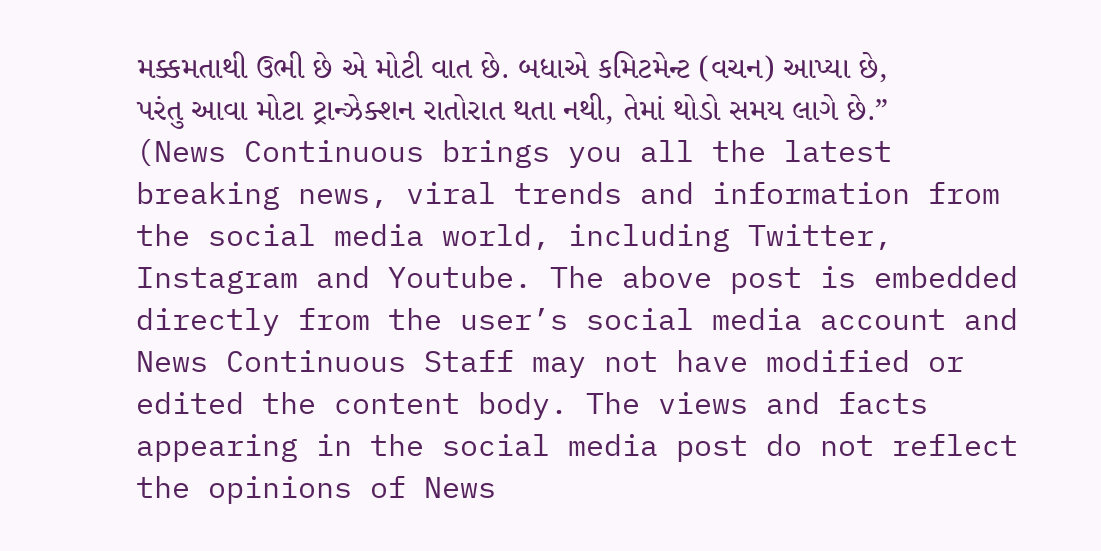મક્કમતાથી ઉભી છે એ મોટી વાત છે. બધાએ કમિટમેન્ટ (વચન) આપ્યા છે, પરંતુ આવા મોટા ટ્રાન્ઝેક્શન રાતોરાત થતા નથી, તેમાં થોડો સમય લાગે છે.”
(News Continuous brings you all the latest breaking news, viral trends and information from the social media world, including Twitter, Instagram and Youtube. The above post is embedded directly from the user’s social media account and News Continuous Staff may not have modified or edited the content body. The views and facts appearing in the social media post do not reflect the opinions of News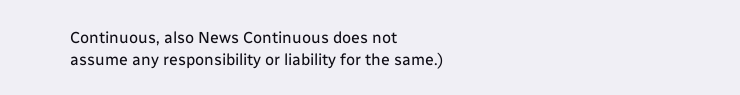Continuous, also News Continuous does not assume any responsibility or liability for the same.)